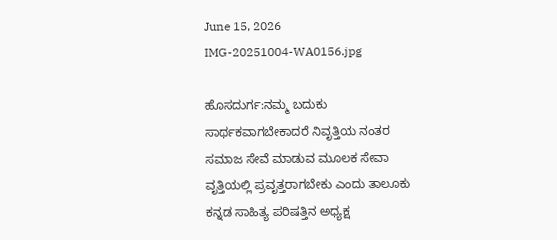June 15, 2026
IMG-20251004-WA0156.jpg

ಹೊಸದುರ್ಗ:ನಮ್ಮ ಬದುಕು ಸಾರ್ಥಕವಾಗಬೇಕಾದರೆ ನಿವೃತ್ತಿಯ ನಂತರ ಸಮಾಜ ಸೇವೆ ಮಾಡುವ ಮೂಲಕ ಸೇವಾ ವೃತ್ತಿಯಲ್ಲಿ ಪ್ರವೃತ್ತರಾಗಬೇಕು ಎಂದು ತಾಲೂಕು ಕನ್ನಡ ಸಾಹಿತ್ಯ ಪರಿಷತ್ತಿನ ಅಧ್ಯಕ್ಷ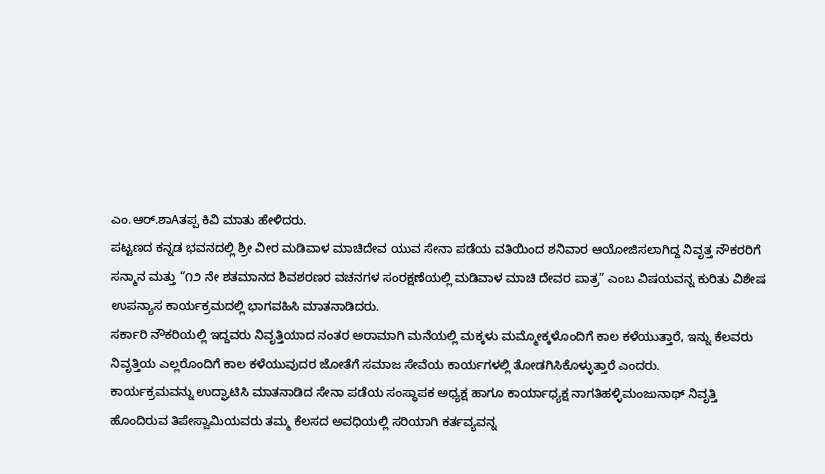ಎಂ.ಆರ್.ಶಾAತಪ್ಪ ಕಿವಿ ಮಾತು ಹೇಳಿದರು.
ಪಟ್ಟಣದ ಕನ್ನಡ ಭವನದಲ್ಲಿ ಶ್ರೀ ವೀರ ಮಡಿವಾಳ ಮಾಚಿದೇವ ಯುವ ಸೇನಾ ಪಡೆಯ ವತಿಯಿಂದ ಶನಿವಾರ ಆಯೋಜಿಸಲಾಗಿದ್ದ ನಿವೃತ್ತ ನೌಕರರಿಗೆ ಸನ್ಮಾನ ಮತ್ತು “೧೨ ನೇ ಶತಮಾನದ ಶಿವಶರಣರ ವಚನಗಳ ಸಂರಕ್ಷಣೆಯಲ್ಲಿ ಮಡಿವಾಳ ಮಾಚಿ ದೇವರ ಪಾತ್ರ” ಎಂಬ ವಿಷಯವನ್ನ ಕುರಿತು ವಿಶೇಷ ಉಪನ್ಯಾಸ ಕಾರ್ಯಕ್ರಮದಲ್ಲಿ ಭಾಗವಹಿಸಿ ಮಾತನಾಡಿದರು.
ಸರ್ಕಾರಿ ನೌಕರಿಯಲ್ಲಿ ಇದ್ದವರು ನಿವೃತ್ತಿಯಾದ ನಂತರ ಅರಾಮಾಗಿ ಮನೆಯಲ್ಲಿ ಮಕ್ಕಳು ಮಮ್ಮೋಕ್ಕಳೊಂದಿಗೆ ಕಾಲ ಕಳೆಯುತ್ತಾರೆ, ಇನ್ನು ಕೆಲವರು ನಿವೃತ್ತಿಯ ಎಲ್ಲರೊಂದಿಗೆ ಕಾಲ ಕಳೆಯುವುದರ ಜೋತೆಗೆ ಸಮಾಜ ಸೇವೆಯ ಕಾರ್ಯಗಳಲ್ಲಿ ತೋಡಗಿಸಿಕೊಳ್ಳುತ್ತಾರೆ ಎಂದರು.
ಕಾರ್ಯಕ್ರಮವನ್ನು ಉದ್ಘಾಟಿಸಿ ಮಾತನಾಡಿದ ಸೇನಾ ಪಡೆಯ ಸಂಸ್ಧಾಪಕ ಅಧ್ಯಕ್ಷ ಹಾಗೂ ಕಾರ್ಯಾಧ್ಯಕ್ಷ ನಾಗತಿಹಳ್ಳಿಮಂಜುನಾಥ್ ನಿವೃತ್ತಿ ಹೊಂದಿರುವ ತಿಪೇಸ್ವಾಮಿಯವರು ತಮ್ಮ ಕೆಲಸದ ಅವಧಿಯಲ್ಲಿ ಸರಿಯಾಗಿ ಕರ್ತವ್ಯವನ್ನ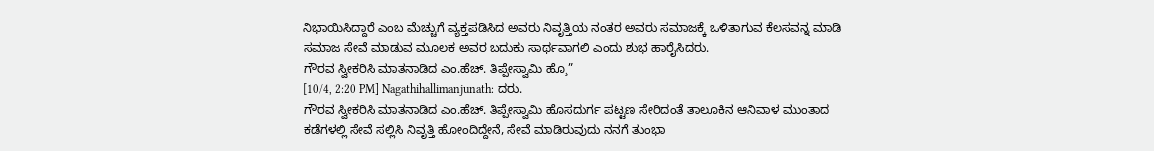ನಿಭಾಯಿಸಿದ್ದಾರೆ ಎಂಬ ಮೆಚ್ಚುಗೆ ವ್ಯಕ್ತಪಡಿಸಿದ ಅವರು ನಿವೃತ್ತಿಯ ನಂತರ ಅವರು ಸಮಾಜಕ್ಕೆ ಒಳಿತಾಗುವ ಕೆಲಸವನ್ನ ಮಾಡಿ ಸಮಾಜ ಸೇವೆ ಮಾಡುವ ಮೂಲಕ ಅವರ ಬದುಕು ಸಾರ್ಥವಾಗಲಿ ಎಂದು ಶುಭ ಹಾರೈಸಿದರು.
ಗೌರವ ಸ್ವೀಕರಿಸಿ ಮಾತನಾಡಿದ ಎಂ.ಹೆಚ್. ತಿಪ್ಪೇಸ್ವಾಮಿ ಹೊ¸”
[10/4, 2:20 PM] Nagathihallimanjunath: ದರು.
ಗೌರವ ಸ್ವೀಕರಿಸಿ ಮಾತನಾಡಿದ ಎಂ.ಹೆಚ್. ತಿಪ್ಪೇಸ್ವಾಮಿ ಹೊಸದುರ್ಗ ಪಟ್ಟಣ ಸೇರಿದಂತೆ ತಾಲೂಕಿನ ಆನಿವಾಳ ಮುಂತಾದ ಕಡೆಗಳಲ್ಲಿ ಸೇವೆ ಸಲ್ಲಿಸಿ ನಿವೃತ್ತಿ ಹೋಂದಿದ್ದೇನೆ, ಸೇವೆ ಮಾಡಿರುವುದು ನನಗೆ ತುಂಭಾ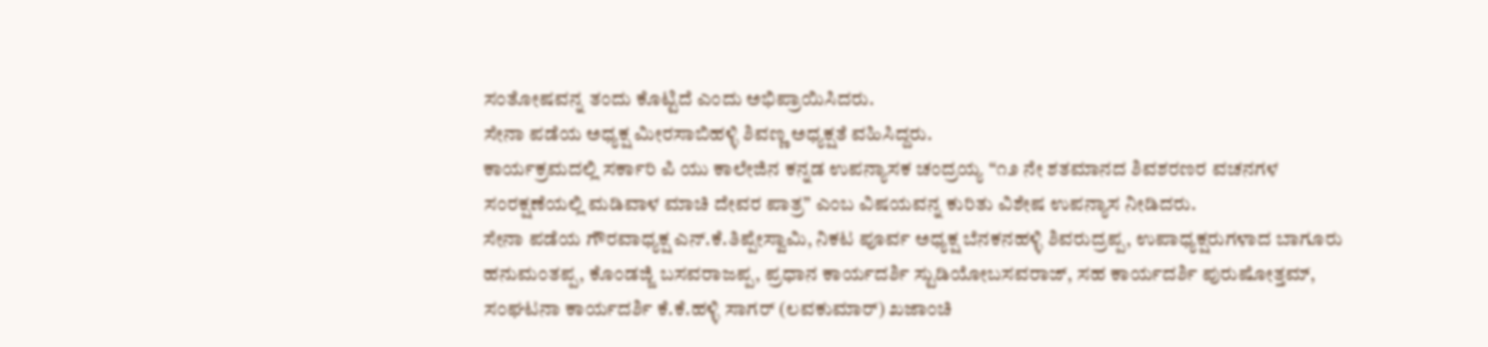ಸಂತೋಷವನ್ನ ತಂದು ಕೊಟ್ಟಿದೆ ಎಂದು ಅಭಿಪ್ರಾಯಿಸಿದರು.
ಸೇನಾ ಪಡೆಯ ಅಧ್ಯಕ್ಷ ಮೀರಸಾಬಿಹಳ್ಳಿ ಶಿವಣ್ಣ ಅಧ್ಯಕ್ಷತೆ ವಹಿಸಿದ್ದರು.
ಕಾರ್ಯಕ್ರಮದಲ್ಲಿ ಸರ್ಕಾರಿ ಪಿ ಯು ಕಾಲೇಜಿನ ಕನ್ನಡ ಉಪನ್ಯಾಸಕ ಚಂದ್ರಯ್ಯ “೧೨ ನೇ ಶತಮಾನದ ಶಿವಶರಣರ ವಚನಗಳ ಸಂರಕ್ಷಣೆಯಲ್ಲಿ ಮಡಿವಾಳ ಮಾಚಿ ದೇವರ ಪಾತ್ರ” ಎಂಬ ವಿಷಯವನ್ನ ಕುರಿತು ವಿಶೇಷ ಉಪನ್ಯಾಸ ನೀಡಿದರು.
ಸೇನಾ ಪಡೆಯ ಗೌರವಾಧ್ಯಕ್ಷ ಎನ್.ಕೆ.ತಿಪ್ಪೇಸ್ವಾಮಿ, ನಿಕಟ ಪೂರ್ವ ಅಧ್ಯಕ್ಷ ಬೆನಕನಹಳ್ಳಿ ಶಿವರುದ್ರಪ್ಪ, ಉಪಾಧ್ಯಕ್ಷರುಗಳಾದ ಬಾಗೂರು ಹನುಮಂತಪ್ಪ, ಕೊಂಡಜ್ಜಿ ಬಸವರಾಜಪ್ಪ, ಪ್ರಧಾನ ಕಾರ್ಯದರ್ಶಿ ಸ್ಟುಡಿಯೋಬಸವರಾಜ್, ಸಹ ಕಾರ್ಯದರ್ಶಿ ಪುರುಷೋತ್ತಮ್, ಸಂಘಟನಾ ಕಾರ್ಯದರ್ಶಿ ಕೆ.ಕೆ.ಹಳ್ಳಿ ಸಾಗರ್ (ಲವಕುಮಾರ್) ಖಜಾಂಚಿ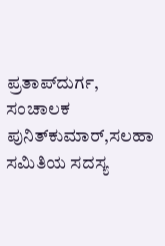ಪ್ರತಾಪ್‌ದುರ್ಗ, ಸಂಚಾಲಕ ಪುನಿತ್‌ಕುಮಾರ್,ಸಲಹಾ ಸಮಿತಿಯ ಸದಸ್ಯ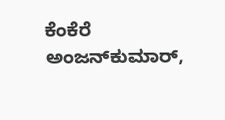ಕೆಂಕೆರೆ ಅಂಜನ್‌ಕುಮಾರ್,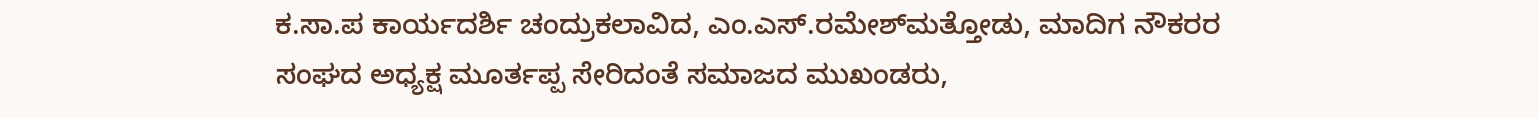ಕ.ಸಾ.ಪ ಕಾರ್ಯದರ್ಶಿ ಚಂದ್ರುಕಲಾವಿದ, ಎಂ.ಎಸ್.ರಮೇಶ್‌ಮತ್ತೋಡು, ಮಾದಿಗ ನೌಕರರ ಸಂಘದ ಅಧ್ಯಕ್ಷ ಮೂರ್ತಪ್ಪ ಸೇರಿದಂತೆ ಸಮಾಜದ ಮುಖಂಡರು,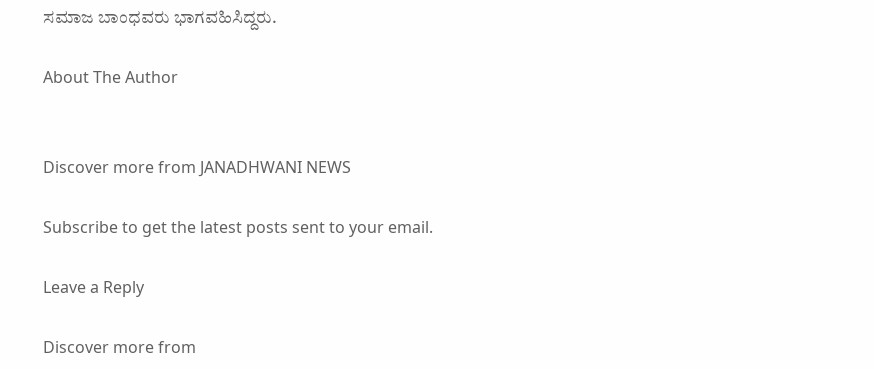ಸಮಾಜ ಬಾಂಧವರು ಭಾಗವಹಿಸಿದ್ದರು.

About The Author


Discover more from JANADHWANI NEWS

Subscribe to get the latest posts sent to your email.

Leave a Reply

Discover more from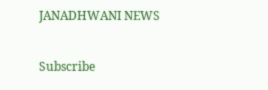JANADHWANI NEWS

Subscribe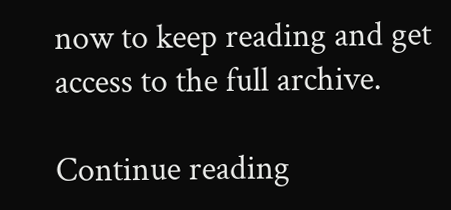now to keep reading and get access to the full archive.

Continue reading